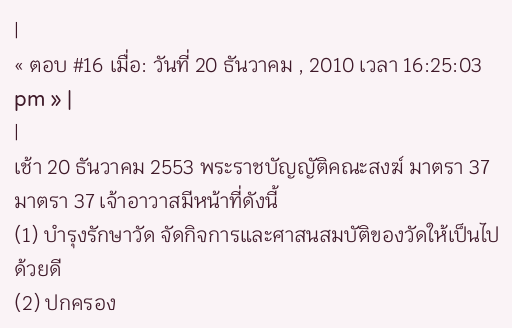|
« ตอบ #16 เมื่อ: วันที่ 20 ธันวาคม , 2010 เวลา 16:25:03 pm » |
|
เช้า 20 ธันวาคม 2553 พระราชบัญญัติคณะสงฆ์ มาตรา 37
มาตรา 37 เจ้าอาวาสมีหน้าที่ดังนี้
(1) บำรุงรักษาวัด จัดกิจการและศาสนสมบัติของวัดให้เป็นไป ด้วยดี
(2) ปกครอง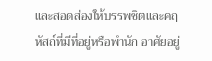และสอดส่องให้บรรพชิตและคฤหัสถ์ที่มีที่อยู่หรือพำนัก อาศัยอยู่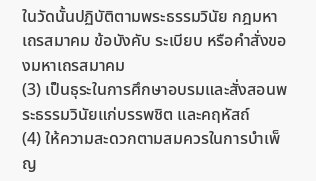ในวัดนั้นปฏิบัติตามพระธรรมวินัย กฎมหาเถรสมาคม ข้อบังคับ ระเบียบ หรือคำสั่งของมหาเถรสมาคม
(3) เป็นธุระในการศึกษาอบรมและสั่งสอนพระธรรมวินัยแก่บรรพชิต และคฤหัสถ์
(4) ให้ความสะดวกตามสมควรในการบำเพ็ญ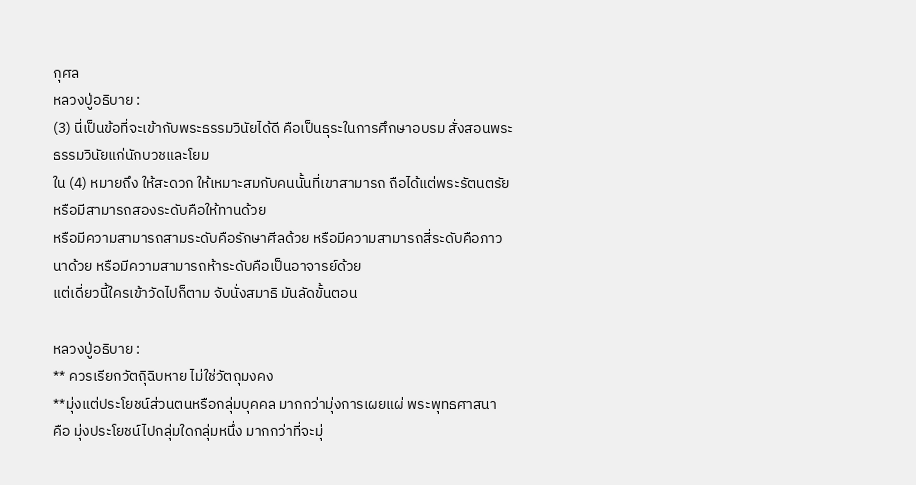กุศล
หลวงปู่อธิบาย :
(3) นี่เป็นข้อที่จะเข้ากับพระธรรมวินัยได้ดี คือเป็นธุระในการศึกษาอบรม สั่งสอนพระธรรมวินัยแก่นักบวชและโยม
ใน (4) หมายถึง ให้สะดวก ให้เหมาะสมกับคนนั้นที่เขาสามารถ ถือได้แต่พระรัตนตรัย หรือมีสามารถสองระดับคือให้ทานด้วย
หรือมีความสามารถสามระดับคือรักษาศีลด้วย หรือมีความสามารถสี่ระดับคือภาวนาด้วย หรือมีความสามารถห้าระดับคือเป็นอาจารย์ด้วย
แต่เดี่ยวนี้ใครเข้าวัดไปก็ตาม จับนั่งสมาธิ มันลัดขั้นตอน

หลวงปู่อธิบาย :
** ควรเรียกวัตถุิฉิบหาย ไม่ใช่วัตถุมงคง
**มุ่งแต่ประโยชน์ส่วนตนหรือกลุ่มบุคคล มากกว่ามุ่งการเผยแผ่ พระพุทธศาสนา
คือ มุ่งประโยชน์ไปกลุ่มใดกลุ่มหนึ่ง มากกว่าที่จะมุ่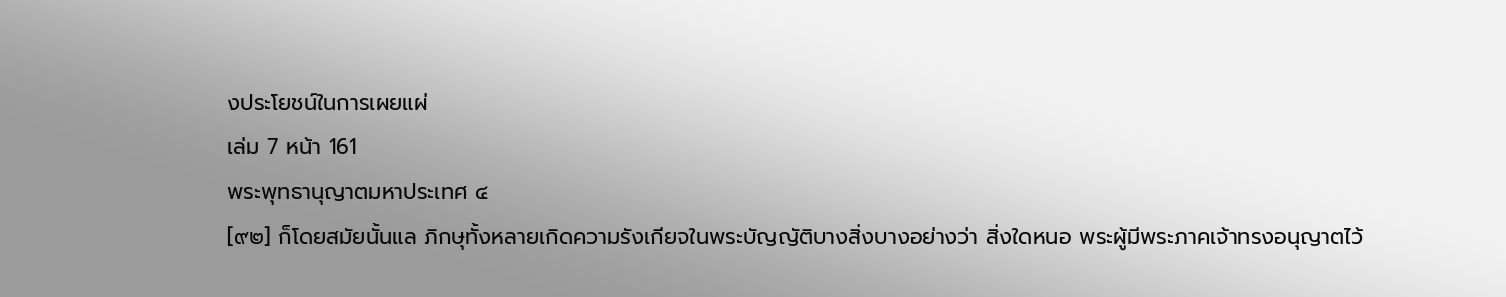งประโยชน์ในการเผยแผ่
เล่ม 7 หน้า 161
พระพุทธานุญาตมหาประเทศ ๔
[๙๒] ก็โดยสมัยนั้นแล ภิกษุทั้งหลายเกิดความรังเกียจในพระบัญญัติบางสิ่งบางอย่างว่า สิ่งใดหนอ พระผู้มีพระภาคเจ้าทรงอนุญาตไว้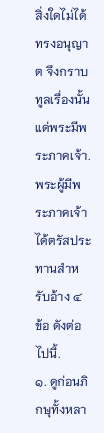สิ่งใดไม่ได้ทรงอนุญาต จึงกราบทูลเรื่องนั้นแด่พระมีพระภาคเจ้า.
พระผู้มีพระภาคเจ้าได้ตรัสประทานสำหรับอ้าง ๔ ข้อ ดังต่อไปนี้.
๑. ดูก่อนภิกษุทั้งหลา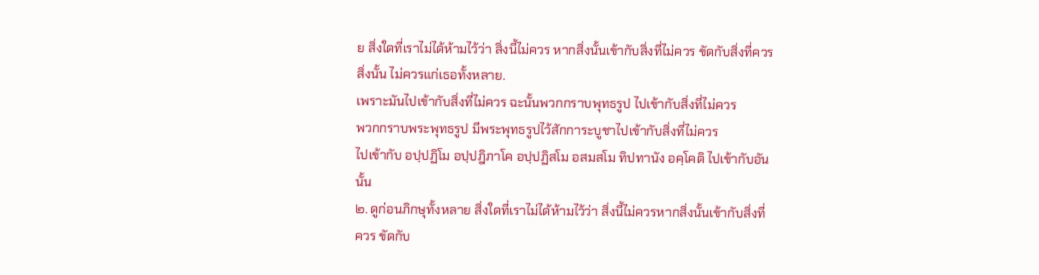ย สิ่งใดที่เราไม่ได้ห้ามไว้ว่า สิ่งนี้ไม่ควร หากสิ่งนั้นเข้ากับสิ่งที่ไม่ควร ขัดกับสิ่งที่ควร สิ่งนั้น ไม่ควรแก่เธอทั้งหลาย.
เพราะมันไปเข้ากับสิ่งที่ไม่ควร ฉะนั้นพวกกราบพุทธรูป ไปเข้ากับสิ่งที่ไม่ควร
พวกกราบพระพุทธรูป มีพระพุทธรูปไว้สักการะบูชาไปเข้ากับสิ่งที่ไม่ควร
ไปเข้ากับ อปฺปฏิโม อปฺปฎิภาโค อปฺปฏิสโม อสมสโม ทิปทานัง อคฺโคติ ไปเข้ากับอันนั้น
๒. ดูก่อนภิกษุทั้งหลาย สิ่งใดที่เราไม่ได้ห้ามไว้ว่า สิ่งนี้ไม่ควรหากสิ่งนั้นเข้ากับสิ่งที่ควร ขัดกับ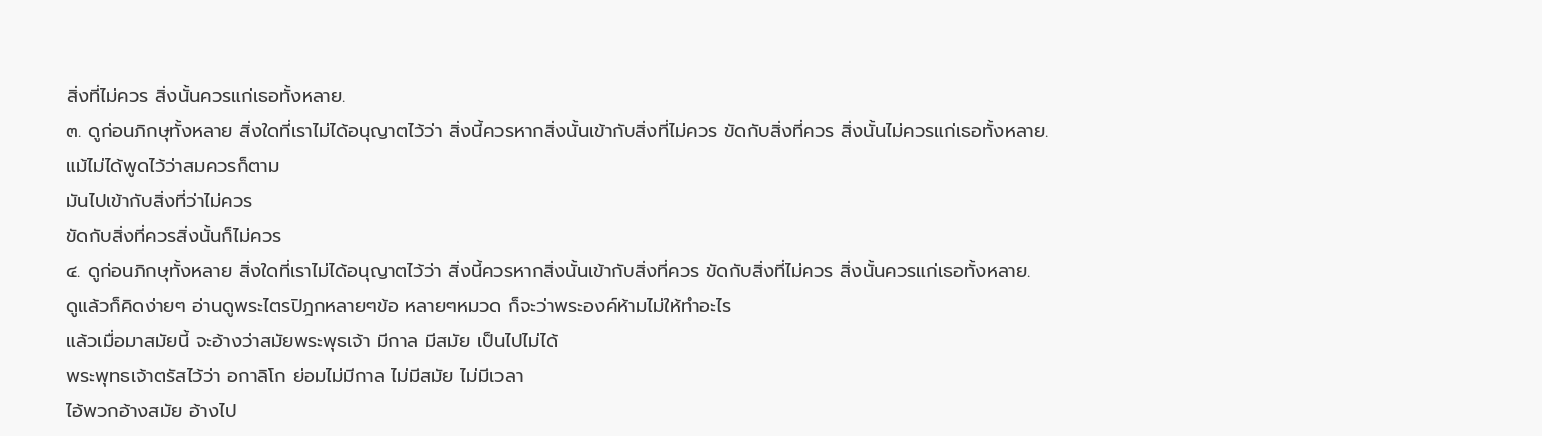สิ่งที่ไม่ควร สิ่งนั้นควรแก่เธอทั้งหลาย.
๓. ดูก่อนภิกษุทั้งหลาย สิ่งใดที่เราไม่ได้อนุญาตไว้ว่า สิ่งนี้ควรหากสิ่งนั้นเข้ากับสิ่งที่ไม่ควร ขัดกับสิ่งที่ควร สิ่งนั้นไม่ควรแก่เธอทั้งหลาย.
แม้ไม่ได้พูดไว้ว่าสมควรก็ตาม
มันไปเข้ากับสิ่งที่ว่าไม่ควร
ขัดกับสิ่งที่ควรสิ่งนั้นก็ไม่ควร
๔. ดูก่อนภิกษุทั้งหลาย สิ่งใดที่เราไม่ได้อนุญาตไว้ว่า สิ่งนี้ควรหากสิ่งนั้นเข้ากับสิ่งที่ควร ขัดกับสิ่งที่ไม่ควร สิ่งนั้นควรแก่เธอทั้งหลาย.
ดูแล้วก็คิดง่ายๆ อ่านดูพระไตรปิฎกหลายๆข้อ หลายๆหมวด ก็จะว่าพระองค์ห้ามไม่ให้ทำอะไร
แล้วเมื่อมาสมัยนี้ จะอ้างว่าสมัยพระพุธเจ้า มีกาล มีสมัย เป็นไปไม่ได้
พระพุทธเจ้าตรัสไว้ว่า อกาลิโก ย่อมไม่มีกาล ไม่มีสมัย ไม่มีเวลา
ไอ้พวกอ้างสมัย อ้างไป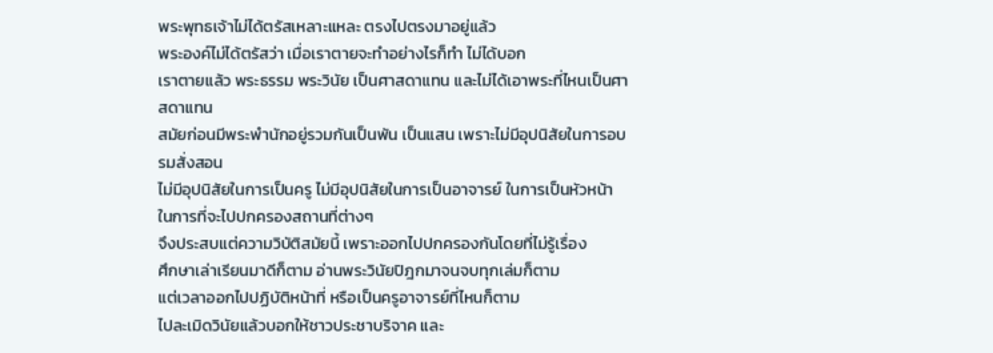พระพุทธเจ้าไม่ได้ตรัสเหลาะแหละ ตรงไปตรงมาอยู่แล้ว
พระองค์ไม่ได้ตรัสว่า เมื่อเราตายจะทำอย่างไรก็ทำ ไม่ได้บอก
เราตายแล้ว พระธรรม พระวินัย เป็นศาสดาแทน และไม่ได้เอาพระที่ไหนเป็นศาสดาแทน
สมัยก่อนมีพระพำนักอยู่รวมกันเป็นพัน เป็นแสน เพราะไม่มีอุปนิสัยในการอบรมสั่งสอน
ไม่มีอุปนิสัยในการเป็นครู ไม่มีอุปนิสัยในการเป็นอาจารย์ ในการเป็นหัวหน้า ในการที่จะไปปกครองสถานที่ต่างๆ
จึงประสบแต่ความวิบัติสมัยนี้ เพราะออกไปปกครองกันโดยที่ไม่รู้เรื่อง
ศึกษาเล่าเรียนมาดีก็ตาม อ่านพระวินัยปิฎกมาจนจบทุกเล่มก็ตาม
แต่เวลาออกไปปฏิบัติหน้าที่ หรือเป็นครูอาจารย์ที่ไหนก็ตาม
ไปละเมิดวินัยแล้วบอกให้ชาวประชาบริจาค และ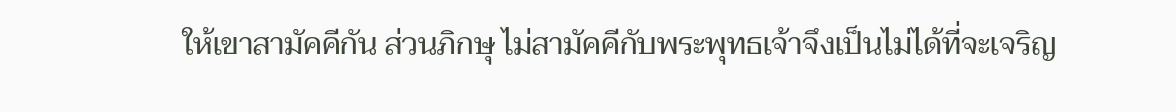ให้เขาสามัคคีกัน ส่วนภิกษุ ไม่สามัคคีกับพระพุทธเจ้าจึงเป็นไม่ได้ที่จะเจริญ